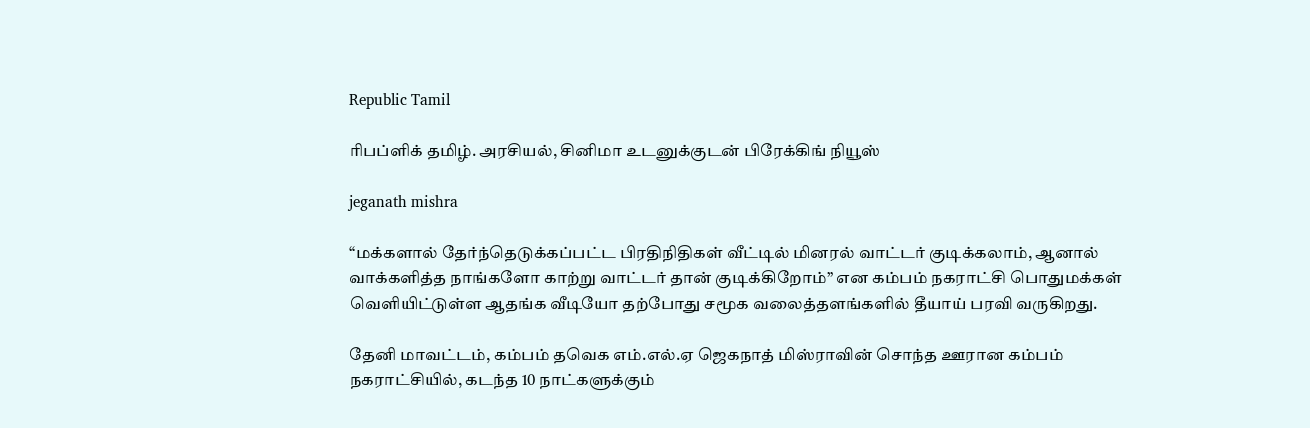Republic Tamil

ரிபப்ளிக் தமிழ். அரசியல், சினிமா உடனுக்குடன் பிரேக்கிங் நியூஸ்

jeganath mishra

“மக்களால் தேர்ந்தெடுக்கப்பட்ட பிரதிநிதிகள் வீட்டில் மினரல் வாட்டர் குடிக்கலாம், ஆனால் வாக்களித்த நாங்களோ காற்று வாட்டர் தான் குடிக்கிறோம்” என கம்பம் நகராட்சி பொதுமக்கள் வெளியிட்டுள்ள ஆதங்க வீடியோ தற்போது சமூக வலைத்தளங்களில் தீயாய் பரவி வருகிறது.

தேனி மாவட்டம், கம்பம் தவெக எம்.எல்.ஏ ஜெகநாத் மிஸ்ராவின் சொந்த ஊரான கம்பம் நகராட்சியில், கடந்த 10 நாட்களுக்கும்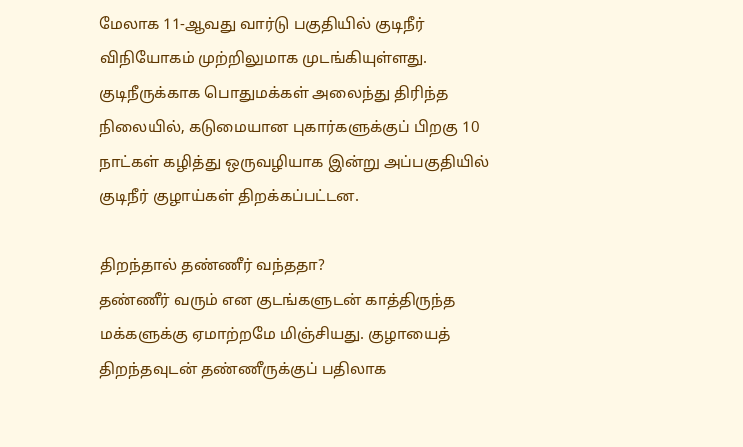மேலாக 11-ஆவது வார்டு பகுதியில் குடிநீர் விநியோகம் முற்றிலுமாக முடங்கியுள்ளது. குடிநீருக்காக பொதுமக்கள் அலைந்து திரிந்த நிலையில், கடுமையான புகார்களுக்குப் பிறகு 10 நாட்கள் கழித்து ஒருவழியாக இன்று அப்பகுதியில் குடிநீர் குழாய்கள் திறக்கப்பட்டன.

திறந்தால் தண்ணீர் வந்ததா?
தண்ணீர் வரும் என குடங்களுடன் காத்திருந்த மக்களுக்கு ஏமாற்றமே மிஞ்சியது. குழாயைத் திறந்தவுடன் தண்ணீருக்குப் பதிலாக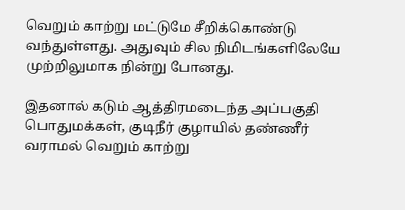வெறும் காற்று மட்டுமே சீறிக்கொண்டு வந்துள்ளது. அதுவும் சில நிமிடங்களிலேயே முற்றிலுமாக நின்று போனது.

இதனால் கடும் ஆத்திரமடைந்த அப்பகுதி பொதுமக்கள், குடிநீர் குழாயில் தண்ணீர் வராமல் வெறும் காற்று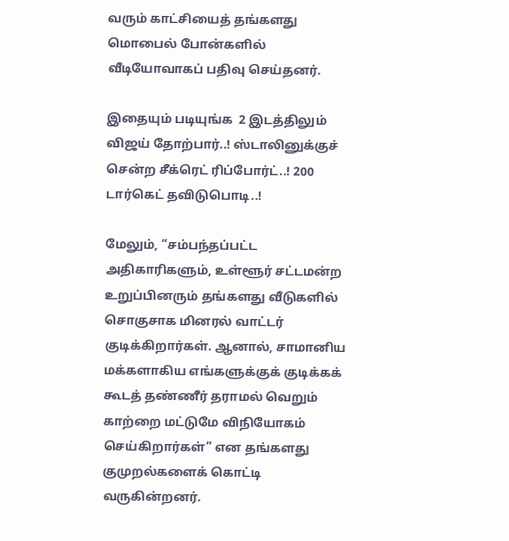வரும் காட்சியைத் தங்களது மொபைல் போன்களில் வீடியோவாகப் பதிவு செய்தனர்.

இதையும் படியுங்க  2 இடத்திலும் விஜய் தோற்பார்..! ஸ்டாலினுக்குச் சென்ற சீக்ரெட் ரிப்போர்ட்..! 200 டார்கெட் தவிடுபொடி..!

மேலும், “சம்பந்தப்பட்ட அதிகாரிகளும், உள்ளூர் சட்டமன்ற உறுப்பினரும் தங்களது வீடுகளில் சொகுசாக மினரல் வாட்டர் குடிக்கிறார்கள். ஆனால், சாமானிய மக்களாகிய எங்களுக்குக் குடிக்கக் கூடத் தண்ணீர் தராமல் வெறும் காற்றை மட்டுமே விநியோகம் செய்கிறார்கள்” என தங்களது குமுறல்களைக் கொட்டி வருகின்றனர்.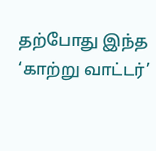தற்போது இந்த ‘காற்று வாட்டர்’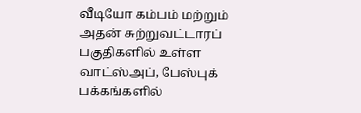வீடியோ கம்பம் மற்றும் அதன் சுற்றுவட்டாரப் பகுதிகளில் உள்ள வாட்ஸ்அப், பேஸ்புக் பக்கங்களில்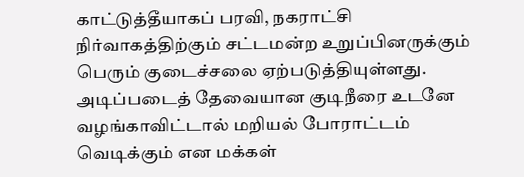காட்டுத்தீயாகப் பரவி, நகராட்சி நிர்வாகத்திற்கும் சட்டமன்ற உறுப்பினருக்கும் பெரும் குடைச்சலை ஏற்படுத்தியுள்ளது. அடிப்படைத் தேவையான குடிநீரை உடனே வழங்காவிட்டால் மறியல் போராட்டம் வெடிக்கும் என மக்கள்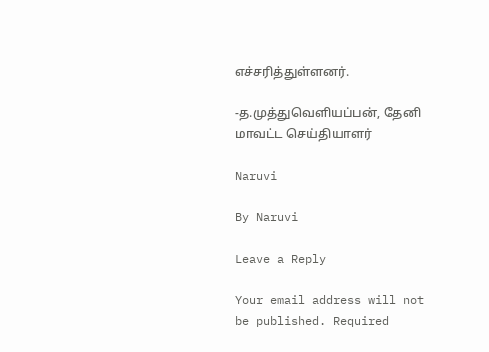எச்சரித்துள்ளனர்.

-த.முத்துவெளியப்பன், தேனி மாவட்ட செய்தியாளர்

Naruvi

By Naruvi

Leave a Reply

Your email address will not be published. Required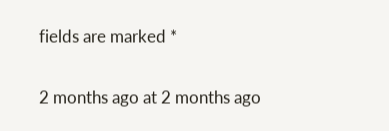fields are marked *

2 months ago at 2 months ago